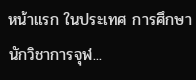หน้าแรก ในประเทศ การศึกษา นักวิชาการจุฬ...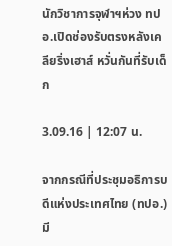นักวิชาการจุฬาฯห่วง ทปอ.เปิดช่องรับตรงหลังเคลียริ่งเฮาส์ หวั่นกันที่รับเด็ก

3.09.16 | 12:07 น.

จากกรณีที่ประชุมอธิการบดีแห่งประเทศไทย (ทปอ.) มี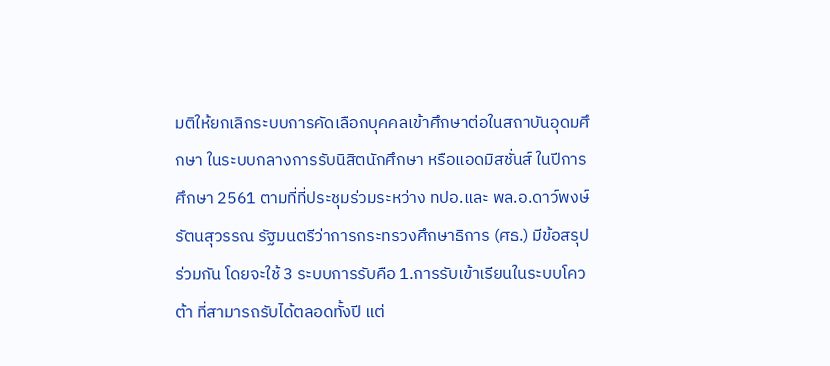มติให้ยกเลิกระบบการคัดเลือกบุคคลเข้าศึกษาต่อในสถาบันอุดมศึกษา ในระบบกลางการรับนิสิตนักศึกษา หรือแอดมิสชั่นส์ ในปีการศึกษา 2561 ตามที่ที่ประชุมร่วมระหว่าง ทปอ.และ พล.อ.ดาว์พงษ์ รัตนสุวรรณ รัฐมนตรีว่าการกระทรวงศึกษาธิการ (ศธ.) มีข้อสรุปร่วมกัน โดยจะใช้ 3 ระบบการรับคือ 1.การรับเข้าเรียนในระบบโควต้า ที่สามารถรับได้ตลอดทั้งปี แต่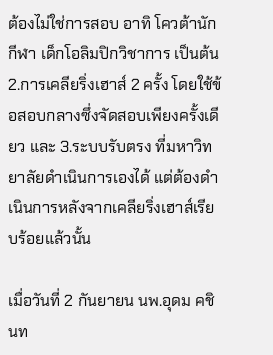ต้องไม่ใช่การสอบ อาทิ โควต้านักกีฬา เด็กโอลิมปิกวิชาการ เป็นต้น 2.การเคลียริ่งเฮาส์ 2 ครั้ง โดยใช้ข้อสอบกลางซึ่งจัดสอบเพียงครั้งเดียว และ 3.ระบบรับตรง ที่มหาวิทยาลัยดำเนินการเองได้ แต่ต้องดำเนินการหลังจากเคลียริ่งเฮาส์เรียบร้อยแล้วนั้น

เมื่อวันที่ 2 กันยายน นพ.อุดม คชินท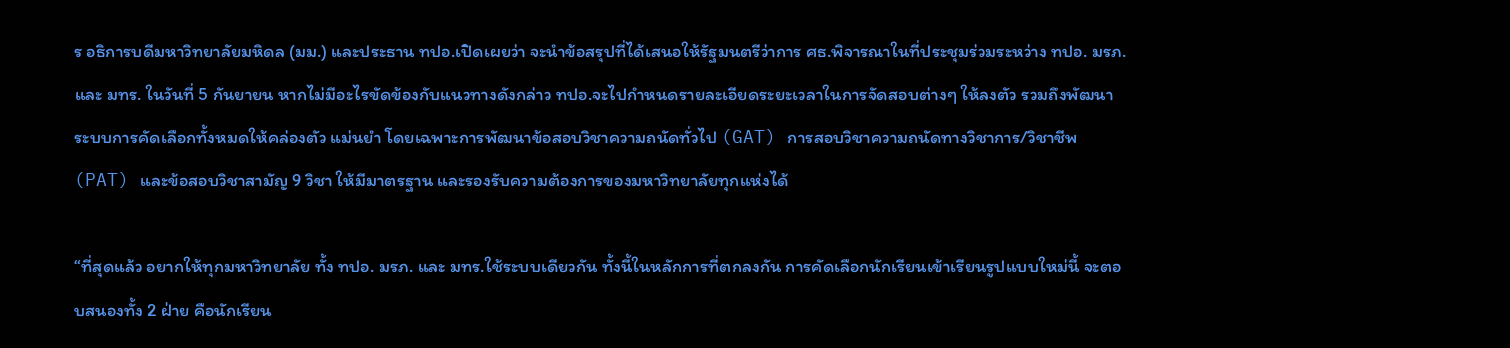ร อธิการบดีมหาวิทยาลัยมหิดล (มม.) และประธาน ทปอ.เปิดเผยว่า จะนำข้อสรุปที่ได้เสนอให้รัฐมนตรีว่าการ ศธ.พิจารณาในที่ประชุมร่วมระหว่าง ทปอ. มรภ. และ มทร. ในวันที่ 5 กันยายน หากไม่มีอะไรขัดข้องกับแนวทางดังกล่าว ทปอ.จะไปกำหนดรายละเอียดระยะเวลาในการจัดสอบต่างๆ ให้ลงตัว รวมถึงพัฒนาระบบการคัดเลือกทั้งหมดให้คล่องตัว แม่นยำ โดยเฉพาะการพัฒนาข้อสอบวิชาความถนัดทั่วไป (GAT) การสอบวิชาความถนัดทางวิชาการ/วิชาชีพ (PAT) และข้อสอบวิชาสามัญ 9 วิชา ให้มีมาตรฐาน และรองรับความต้องการของมหาวิทยาลัยทุกแห่งได้

“ที่สุดแล้ว อยากให้ทุกมหาวิทยาลัย ทั้ง ทปอ. มรภ. และ มทร.ใช้ระบบเดียวกัน ทั้งนี้ในหลักการที่ตกลงกัน การคัดเลือกนักเรียนเข้าเรียนรูปแบบใหม่นี้ จะตอบสนองทั้ง 2 ฝ่าย คือนักเรียน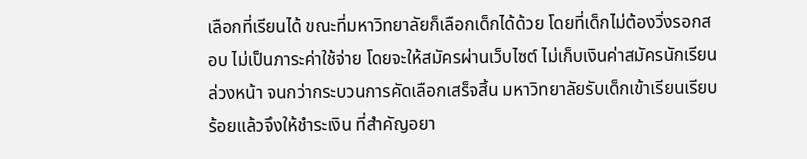เลือกที่เรียนได้ ขณะที่มหาวิทยาลัยก็เลือกเด็กได้ด้วย โดยที่เด็กไม่ต้องวิ่งรอกสอบ ไม่เป็นภาระค่าใช้จ่าย โดยจะให้สมัครผ่านเว็บไซต์ ไม่เก็บเงินค่าสมัครนักเรียนล่วงหน้า จนกว่ากระบวนการคัดเลือกเสร็จสิ้น มหาวิทยาลัยรับเด็กเข้าเรียนเรียบร้อยแล้วจึงให้ชำระเงิน ที่สำคัญอยา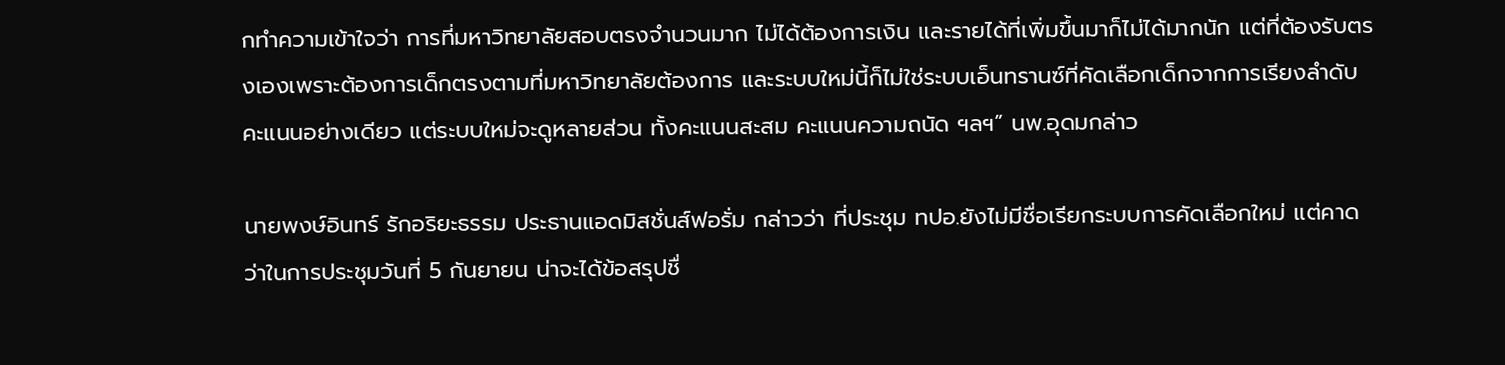กทำความเข้าใจว่า การที่มหาวิทยาลัยสอบตรงจำนวนมาก ไม่ได้ต้องการเงิน และรายได้ที่เพิ่มขึ้นมาก็ไม่ได้มากนัก แต่ที่ต้องรับตรงเองเพราะต้องการเด็กตรงตามที่มหาวิทยาลัยต้องการ และระบบใหม่นี้ก็ไม่ใช่ระบบเอ็นทรานซ์ที่คัดเลือกเด็กจากการเรียงลำดับคะแนนอย่างเดียว แต่ระบบใหม่จะดูหลายส่วน ทั้งคะแนนสะสม คะแนนความถนัด ฯลฯ” นพ.อุดมกล่าว

นายพงษ์อินทร์ รักอริยะธรรม ประธานแอดมิสชั่นส์ฟอรั่ม กล่าวว่า ที่ประชุม ทปอ.ยังไม่มีชื่อเรียกระบบการคัดเลือกใหม่ แต่คาดว่าในการประชุมวันที่ 5 กันยายน น่าจะได้ข้อสรุปชื่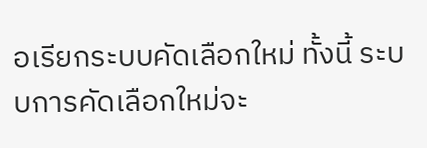อเรียกระบบคัดเลือกใหม่ ทั้งนี้ ระบบการคัดเลือกใหม่จะ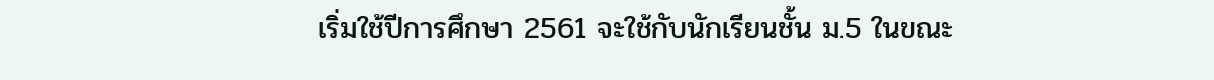เริ่มใช้ปีการศึกษา 2561 จะใช้กับนักเรียนชั้น ม.5 ในขณะ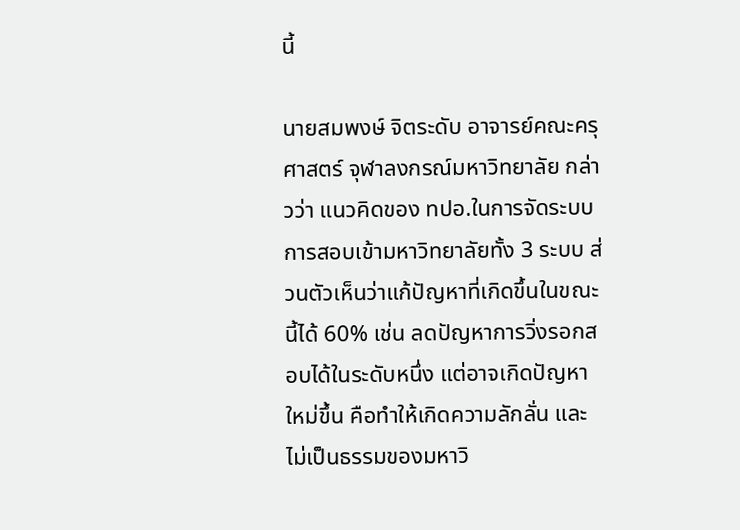นี้

นายสมพงษ์ จิตระดับ อาจารย์คณะครุศาสตร์ จุฬาลงกรณ์มหาวิทยาลัย กล่าวว่า แนวคิดของ ทปอ.ในการจัดระบบการสอบเข้ามหาวิทยาลัยทั้ง 3 ระบบ ส่วนตัวเห็นว่าแก้ปัญหาที่เกิดขึ้นในขณะนี้ได้ 60% เช่น ลดปัญหาการวิ่งรอกสอบได้ในระดับหนึ่ง แต่อาจเกิดปัญหาใหม่ขึ้น คือทำให้เกิดความลักลั่น และไม่เป็นธรรมของมหาวิ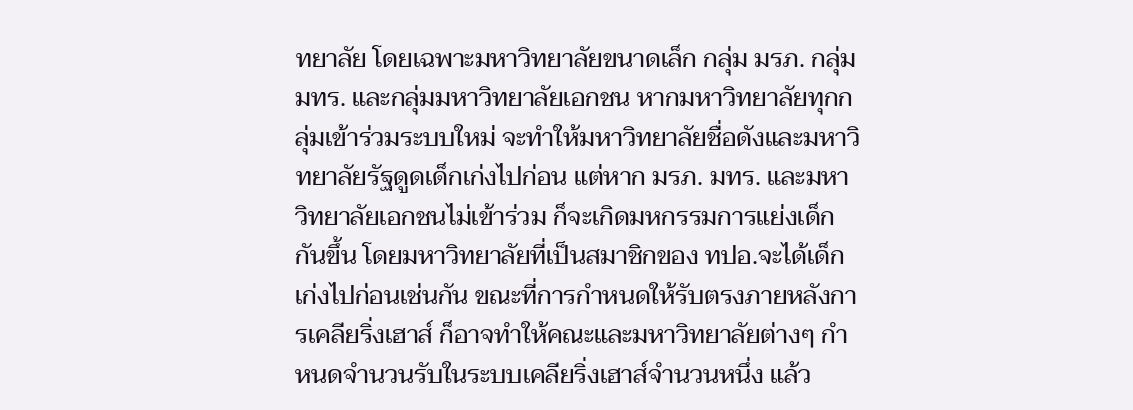ทยาลัย โดยเฉพาะมหาวิทยาลัยขนาดเล็ก กลุ่ม มรภ. กลุ่ม มทร. และกลุ่มมหาวิทยาลัยเอกชน หากมหาวิทยาลัยทุกกลุ่มเข้าร่วมระบบใหม่ จะทำให้มหาวิทยาลัยชื่อดังและมหาวิทยาลัยรัฐดูดเด็กเก่งไปก่อน แต่หาก มรภ. มทร. และมหาวิทยาลัยเอกชนไม่เข้าร่วม ก็จะเกิดมหกรรมการแย่งเด็กกันขึ้น โดยมหาวิทยาลัยที่เป็นสมาชิกของ ทปอ.จะได้เด็กเก่งไปก่อนเช่นกัน ขณะที่การกำหนดให้รับตรงภายหลังการเคลียริ่งเฮาส์ ก็อาจทำให้คณะและมหาวิทยาลัยต่างๆ กำหนดจำนวนรับในระบบเคลียริ่งเฮาส์จำนวนหนึ่ง แล้ว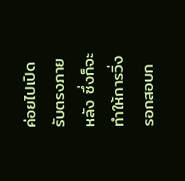ค่อยไปเปิดรับตรงภายหลัง ซึ่งก็จะทำให้การวิ่งรอกสอบก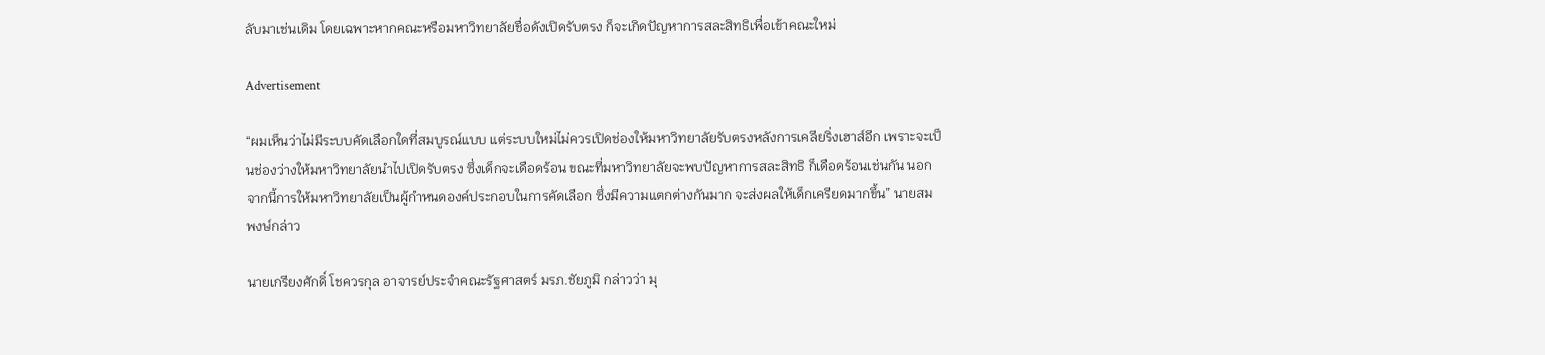ลับมาเช่นเดิม โดยเฉพาะหากคณะหรือมหาวิทยาลัยชื่อดังเปิดรับตรง ก็จะเกิดปัญหาการสละสิทธิเพื่อเข้าคณะใหม่

Advertisement

“ผมเห็นว่าไม่มีระบบคัดเลือกใดที่สมบูรณ์แบบ แต่ระบบใหม่ไม่ควรเปิดช่องให้มหาวิทยาลัยรับตรงหลังการเคลียริ่งเฮาส์อีก เพราะจะเป็นช่องว่างให้มหาวิทยาลัยนำไปเปิดรับตรง ซึ่งเด็กจะเดือดร้อน ขณะที่มหาวิทยาลัยจะพบปัญหาการสละสิทธิ ก็เดือดร้อนเช่นกัน นอกจากนี้การให้มหาวิทยาลัยเป็นผู้กำหนดองค์ประกอบในการคัดเลือก ซึ่งมีความแตกต่างกันมาก จะส่งผลให้เด็กเครียดมากขึ้น” นายสมพงษ์กล่าว

นายเกรียงศักดิ์ โชควรกุล อาจารย์ประจำคณะรัฐศาสตร์ มรภ.ชัยภูมิ กล่าวว่า มุ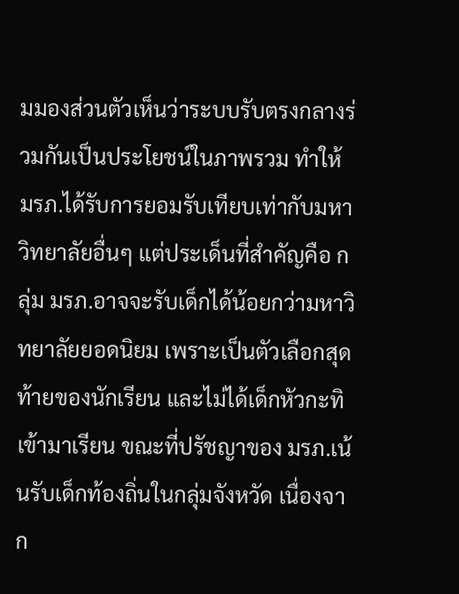มมองส่วนตัวเห็นว่าระบบรับตรงกลางร่วมกันเป็นประโยชน์ในภาพรวม ทำให้ มรภ.ได้รับการยอมรับเทียบเท่ากับมหาวิทยาลัยอื่นๆ แต่ประเด็นที่สำคัญคือ กลุ่ม มรภ.อาจจะรับเด็กได้น้อยกว่ามหาวิทยาลัยยอดนิยม เพราะเป็นตัวเลือกสุดท้ายของนักเรียน และไม่ได้เด็กหัวกะทิเข้ามาเรียน ขณะที่ปรัชญาของ มรภ.เน้นรับเด็กท้องถิ่นในกลุ่มจังหวัด เนื่องจาก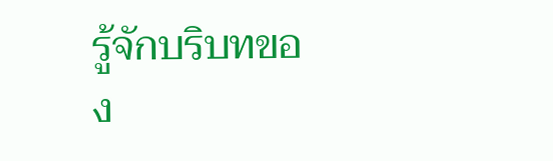รู้จักบริบทของ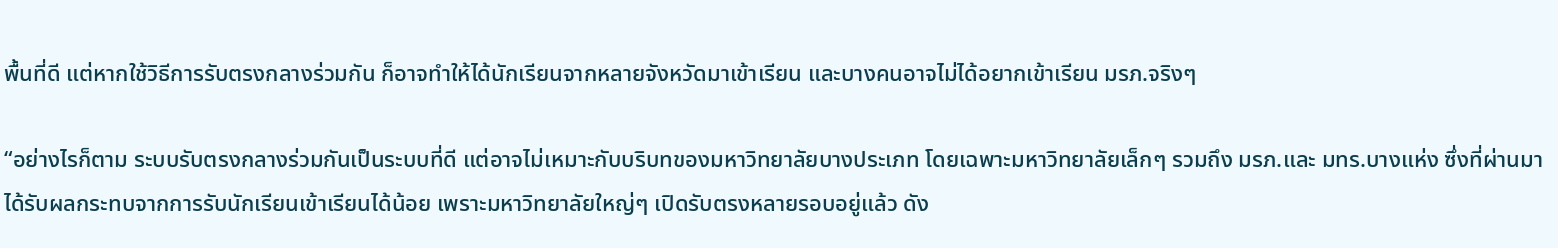พื้นที่ดี แต่หากใช้วิธีการรับตรงกลางร่วมกัน ก็อาจทำให้ได้นักเรียนจากหลายจังหวัดมาเข้าเรียน และบางคนอาจไม่ได้อยากเข้าเรียน มรภ.จริงๆ

“อย่างไรก็ตาม ระบบรับตรงกลางร่วมกันเป็นระบบที่ดี แต่อาจไม่เหมาะกับบริบทของมหาวิทยาลัยบางประเภท โดยเฉพาะมหาวิทยาลัยเล็กๆ รวมถึง มรภ.และ มทร.บางแห่ง ซึ่งที่ผ่านมาได้รับผลกระทบจากการรับนักเรียนเข้าเรียนได้น้อย เพราะมหาวิทยาลัยใหญ่ๆ เปิดรับตรงหลายรอบอยู่แล้ว ดัง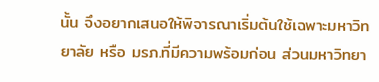นั้น จึงอยากเสนอให้พิจารณาเริ่มต้นใช้เฉพาะมหาวิทยาลัย หรือ มรภ.ที่มีความพร้อมก่อน ส่วนมหาวิทยา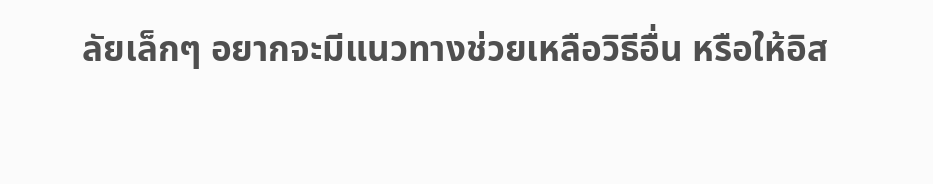ลัยเล็กๆ อยากจะมีแนวทางช่วยเหลือวิธีอื่น หรือให้อิส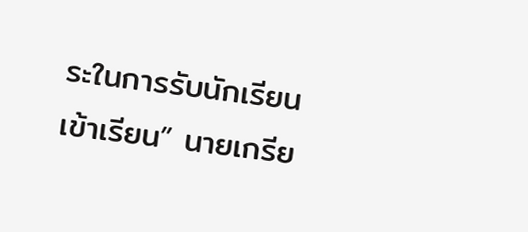ระในการรับนักเรียนเข้าเรียน” นายเกรีย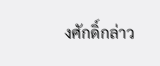งศักดิ์กล่าว